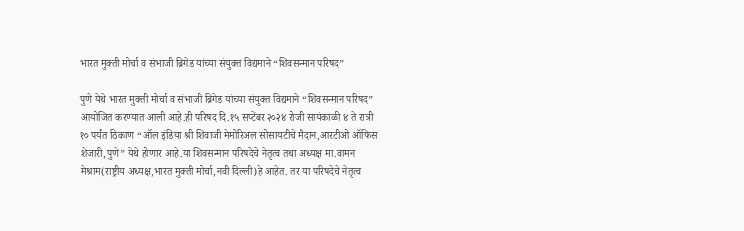भारत मुक्ती मोर्चा व संभाजी ब्रिगेड यांच्या संयुक्त विद्यमाने “शिवसन्मान परिषद”

पुणे येथे भारत मुक्ती मोर्चा व संभाजी ब्रिगेड यांच्या संयुक्त विद्यमाने “शिवसन्मान परिषद” आयोजित करण्यात आली आहे.ही परिषद दि.१५ सप्टेंबर २०२४ रोजी सायंकाळी ४ ते रात्री १० पर्यंत ठिकाण “ऑल इंडिया श्री शिवाजी मेमोरिअल सोसायटीचे मैदान,आरटीओ ऑफिस शेजारी,पुणे” येथे होणार आहे.या शिवसन्मान परिषदेचे नेतृत्व तथा अध्यक्ष मा.वामन मेश्राम(राष्ट्रीय अध्यक्ष,भारत मुक्ती मोर्चा,नवी दिल्ली)हे आहेत. तर या परिषदेचे नेतृत्व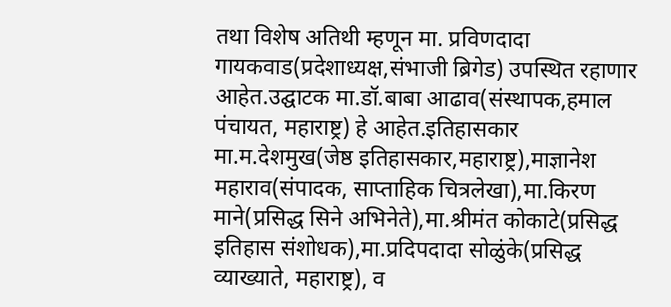तथा विशेष अतिथी म्हणून मा. प्रविणदादा गायकवाड(प्रदेशाध्यक्ष,संभाजी ब्रिगेड) उपस्थित रहाणार आहेत.उद्घाटक मा.डॉ.बाबा आढाव(संस्थापक,हमाल पंचायत, महाराष्ट्र) हे आहेत.इतिहासकार मा.म.देशमुख(जेष्ठ इतिहासकार,महाराष्ट्र),माज्ञानेश महाराव(संपादक, साप्ताहिक चित्रलेखा),मा.किरण माने(प्रसिद्ध सिने अभिनेते),मा.श्रीमंत कोकाटे(प्रसिद्ध इतिहास संशोधक),मा.प्रदिपदादा सोळुंके(प्रसिद्ध व्याख्याते, महाराष्ट्र), व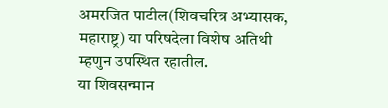अमरजित पाटील(शिवचरित्र अभ्यासक, महाराष्ट्र) या परिषदेला विशेष अतिथी म्हणुन उपस्थित रहातील.
या शिवसन्मान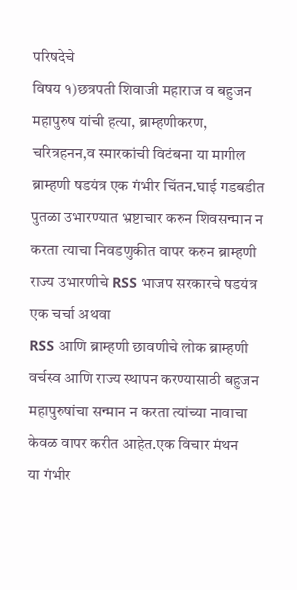परिषदेचे
विषय १)छत्रपती शिवाजी महाराज व बहुजन महापुरुष यांची हत्या, ब्राम्हणीकरण, चरित्रहनन,व स्मारकांची विटंबना या मागील ब्राम्हणी षडयंत्र एक गंभीर चिंतन.घाई गडबडीत पुतळा उभारण्यात भ्रष्टाचार करुन शिवसन्मान न करता त्याचा निवडणुकीत वापर करुन ब्राम्हणी राज्य उभारणीचे RSS भाजप सरकारचे षडयंत्र एक चर्चा अथवा
RSS आणि ब्राम्हणी छावणीचे लोक ब्राम्हणी वर्चस्व आणि राज्य स्थापन करण्यासाठी बहुजन महापुरुषांचा सन्मान न करता त्यांच्या नावाचा केवळ वापर करीत आहेत.एक विचार मंथन
या गंभीर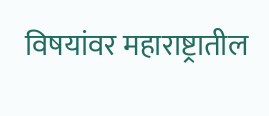विषयांवर महाराष्ट्रातील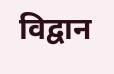विद्वान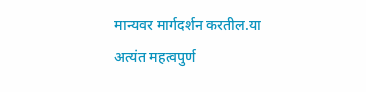मान्यवर मार्गदर्शन करतील.या अत्यंत महत्वपुर्ण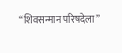“शिवसन्मान परिषदेला”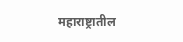महाराष्ट्रातील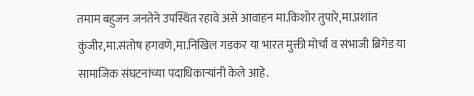तमाम बहुजन जनतेने उपस्थित रहावे असे आवाहन मा.किशोर तुपारे,मा.प्रशांत कुंजीर,मा.संतोष हगवणे,मा.निखिल गडकर या भारत मुक्ती मोर्चा व संभाजी ब्रिगेड या सामाजिक संघटनांच्या पदाधिकाऱ्यांनी केले आहे.